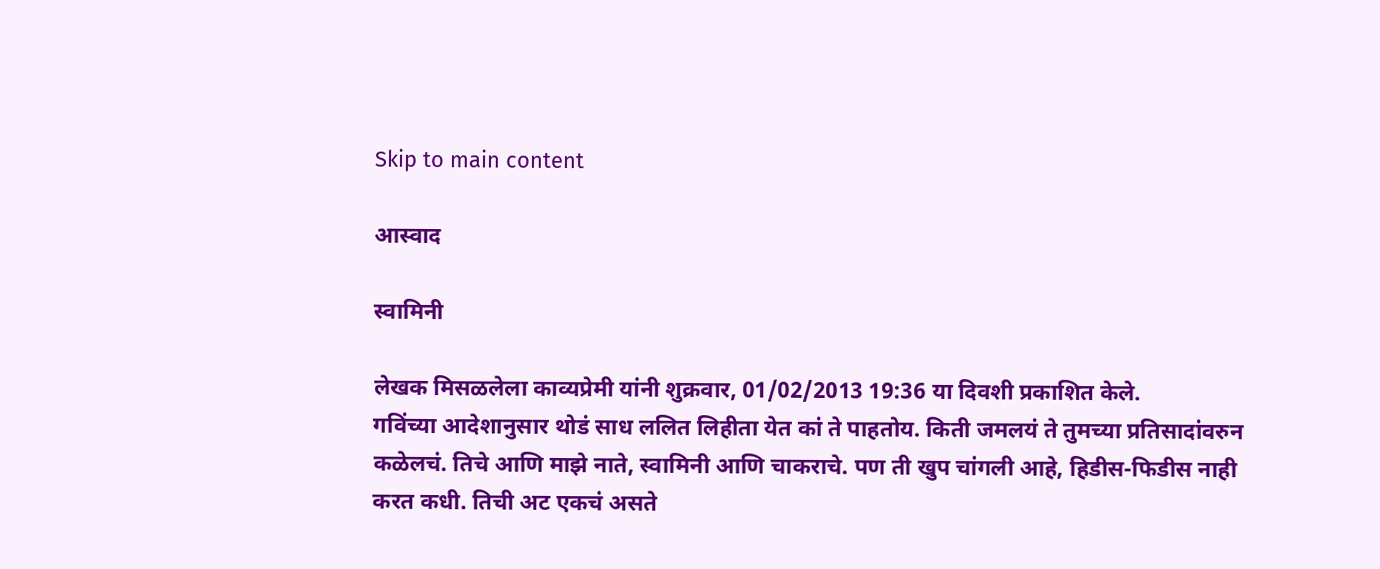Skip to main content

आस्वाद

स्वामिनी

लेखक मिसळलेला काव्यप्रेमी यांनी शुक्रवार, 01/02/2013 19:36 या दिवशी प्रकाशित केले.
गविंच्या आदेशानुसार थोडं साध ललित लिहीता येत कां ते पाहतोय. किती जमलयं ते तुमच्या प्रतिसादांवरुन कळेलचं. तिचे आणि माझे नाते, स्वामिनी आणि चाकराचे. पण ती खुप चांगली आहे, हिडीस-फिडीस नाही करत कधी. तिची अट एकचं असते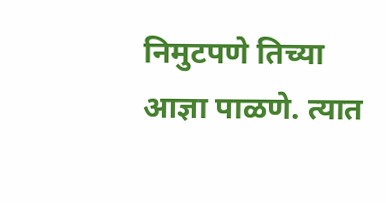निमुटपणे तिच्या आज्ञा पाळणे. त्यात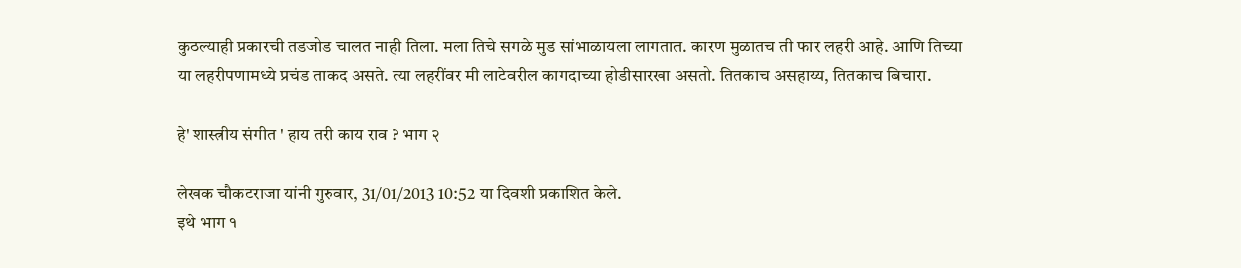कुठल्याही प्रकारची तडजोड चालत नाही तिला. मला तिचे सगळे मुड सांभाळायला लागतात. कारण मुळातच ती फार लहरी आहे. आणि तिच्या या लहरीपणामध्ये प्रचंड ताकद असते. त्या लहरींवर मी लाटेवरील कागदाच्या होडीसारखा असतो. तितकाच असहाय्य, तितकाच बिचारा.

हे' शास्त्रीय संगीत ' हाय तरी काय राव ? भाग २

लेखक चौकटराजा यांनी गुरुवार, 31/01/2013 10:52 या दिवशी प्रकाशित केले.
इथे भाग १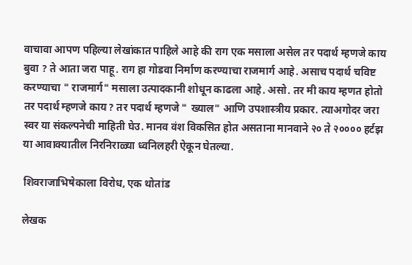वाचावा आपण पहिल्या लेखांकात पाहिले आहे की राग एक मसाला असेल तर पदार्थ म्हणजे काय बुवा ? ते आता जरा पाहू. राग हा गोडवा निर्माण करण्याचा राजमार्ग आहे. असाच पदार्थ चविष्ट करण्याचा " राजमार्ग" मसाला उत्पादकानी शोधून काढला आहे. असो. तर मी काय म्हणत होतो तर पदार्थ म्हणजे काय? तर पदार्थ म्हणजे " ख्याल" आणि उपशास्त्रीय प्रकार. त्याअगोदर जरा स्वर या संकल्पनेची माहिती घेउ. मानव वंश विकसित होत असताना मानवाने २० ते २०००० हर्टझ या आवाक्यातील निरनिराळ्या ध्वनिलहरी ऐकून घेतल्या.

शिवराजाभिषेकाला विरोध, एक थोतांड

लेखक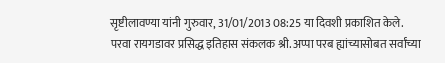सृष्टीलावण्या यांनी गुरुवार, 31/01/2013 08:25 या दिवशी प्रकाशित केले.
परवा रायगडावर प्रसिद्ध इतिहास संकलक श्री. अप्पा परब ह्यांच्यासोबत सर्वांच्या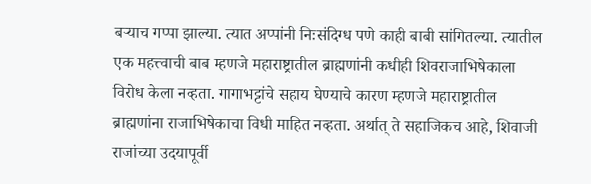बऱ्याच गप्पा झाल्या. त्यात अप्पांनी निःसंदिग्ध पणे काही बाबी सांगितल्या. त्यातील एक महत्त्वाची बाब म्हणजे महाराष्ट्रातील ब्राह्मणांनी कधीही शिवराजाभिषेकाला विरोध केला नव्हता. गागाभट्टांचे सहाय घेण्याचे कारण म्हणजे महाराष्ट्रातील ब्राह्मणांना राजाभिषेकाचा विधी माहित नव्हता. अर्थात् ते सहाजिकच आहे, शिवाजी राजांच्या उदयापूर्वी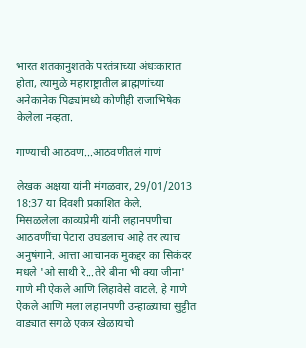भारत शतकानुशतके परतंत्राच्या अंधःकारात होता, त्यामुळे महाराष्ट्रातील ब्राह्मणांच्या अनेकानेक पिढ्यांमध्ये कोणीही राजाभिषेक केलेला नव्हता.

गाण्याची आठवण...आठवणीतलं गाणं

लेखक अक्षया यांनी मंगळवार, 29/01/2013 18:37 या दिवशी प्रकाशित केले.
मिसळलेला काव्यप्रेमी यांनी लहानपणीचा आठवणींचा पेटारा उघडलाच आहे तर त्याच अनुषंगाने. आत्ता आचानक मुकद्दर का सिकंदर मधले 'ओ साथी रे...तेरे बीना भी क्या जीना' गाणे मी ऐकले आणि लिहावेसे वाटले. हे गाणे ऐकले आणि मला लहानपणी उन्हाळ्याचा सुट्टीत वाड्यात सगळे एकत्र खेळायचो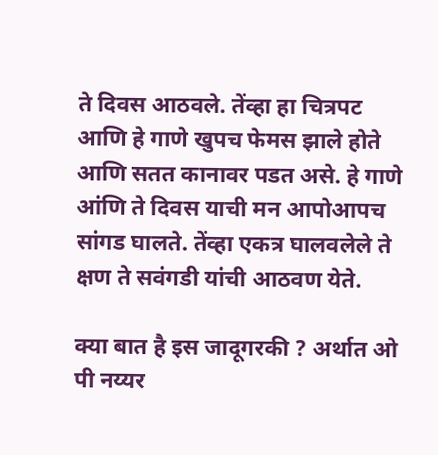ते दिवस आठवले. तेंव्हा हा चित्रपट आणि हे गाणे खुपच फेमस झाले होते आणि सतत कानावर पडत असे. हे गाणे आंणि ते दिवस याची मन आपोआपच सांगड घालते. तेंव्हा एकत्र घालवलेले ते क्षण ते सवंगडी यांची आठवण येते.

क्या बात है इस जादूगरकी ? अर्थात ओ पी नय्यर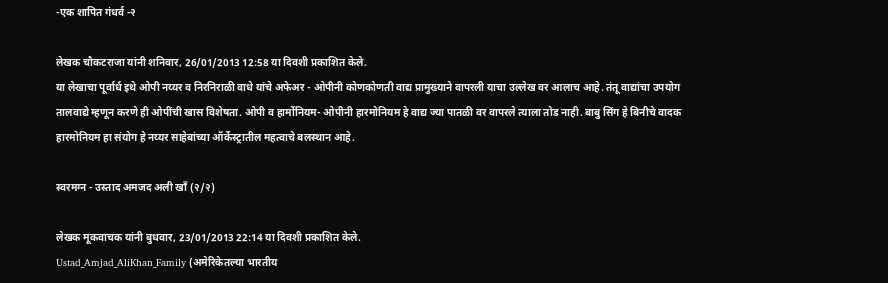-एक शापित गंधर्व -२

लेखक चौकटराजा यांनी शनिवार, 26/01/2013 12:58 या दिवशी प्रकाशित केले.
या लेखाचा पूर्वार्ध इथे ओपी नय्यर व निरनिराळी वाधे यांचे अफेअर - ओपीनी कोणकोणती वाद्य प्रामुख्याने वापरली याचा उल्लेख वर आलाच आहे. तंतू वाद्यांचा उपयोग तालवाद्ये म्हणून करणे ही ओपींची खास विशेषता. ओपी व हार्मोनियम- ओपीनी हारमोनियम हे वाद्य ज्या पातळी वर वापरले त्याला तोड नाही. बाबु सिंग हे बिनीचे वादक हारमोनियम हा संयोग हे नय्यर साहेबांच्या ऑर्केस्ट्रातील महत्वाचे बलस्थान आहे.

स्वरमग्न - उस्ताद अमजद अली खाँ (२/२)

लेखक मूकवाचक यांनी बुधवार, 23/01/2013 22:14 या दिवशी प्रकाशित केले.
Ustad_Amjad_AliKhan_Family (अमेरिकेतल्या भारतीय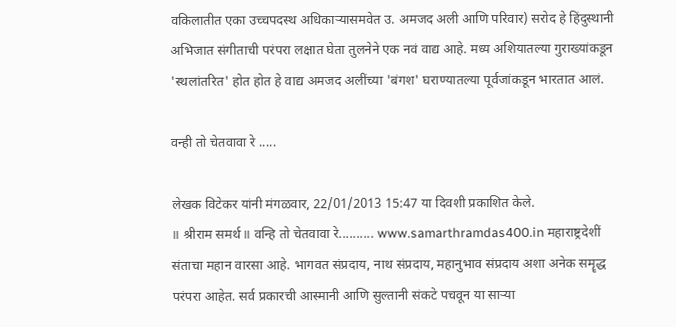वकिलातीत एका उच्चपदस्थ अधिकार्‍यासमवेत उ. अमजद अली आणि परिवार) सरोद हे हिंदुस्थानी अभिजात संगीताची परंपरा लक्षात घेता तुलनेने एक नवं वाद्य आहे. मध्य अशियातल्या गुराख्यांकडून 'स्थलांतरित' होत होत हे वाद्य अमजद अलींच्या 'बंगश' घराण्यातल्या पूर्वजांकडून भारतात आलं.

वन्ही तो चेतवावा रे .....

लेखक विटेकर यांनी मंगळवार, 22/01/2013 15:47 या दिवशी प्रकाशित केले.
॥ श्रीराम समर्थ॥ वन्हि तो चेतवावा रे.......... www.samarthramdas400.in महाराष्ट्रदेशीं संताचा महान वारसा आहे. भागवत संप्रदाय, नाथ संप्रदाय, महानुभाव संप्रदाय अशा अनेक समॄद्ध परंपरा आहेत. सर्व प्रकारची आस्मानी आणि सुल्तानी संकटे पचवून या साऱ्या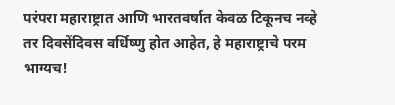परंपरा महाराष्ट्रात आणि भारतवर्षात केवळ टिकूनच नव्हे तर दिवसेंदिवस वर्धिष्णु होत आहेत, हे महाराष्ट्राचे परम भाग्यच!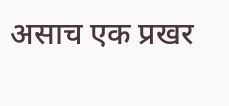असाच एक प्रखर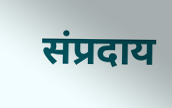संप्रदाय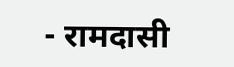- रामदासी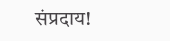संप्रदाय!